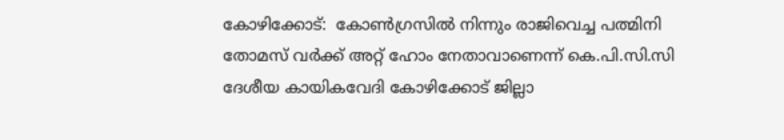കോഴിക്കോട്:  കോണ്‍ഗ്രസില്‍ നിന്നും രാജിവെച്ച പത്മിനി തോമസ് വര്‍ക്ക് അറ്റ് ഹോം നേതാവാണെന്ന് കെ.പി.സി.സി ദേശീയ കായികവേദി കോഴിക്കോട് ജില്ലാ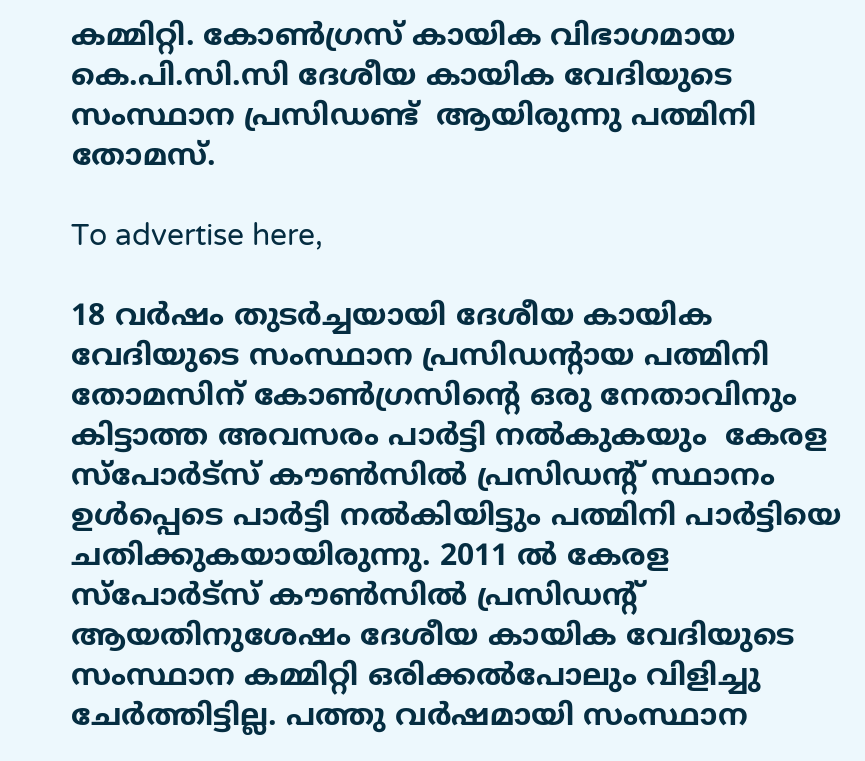കമ്മിറ്റി. കോണ്‍ഗ്രസ് കായിക വിഭാഗമായ കെ.പി.സി.സി ദേശീയ കായിക വേദിയുടെ സംസ്ഥാന പ്രസിഡണ്ട്  ആയിരുന്നു പത്മിനി തോമസ്.

To advertise here,

18 വര്‍ഷം തുടര്‍ച്ചയായി ദേശീയ കായിക വേദിയുടെ സംസ്ഥാന പ്രസിഡന്റായ പത്മിനി തോമസിന് കോണ്‍ഗ്രസിന്റെ ഒരു നേതാവിനും കിട്ടാത്ത അവസരം പാര്‍ട്ടി നല്‍കുകയും  കേരള സ്‌പോര്‍ട്‌സ് കൗണ്‍സില്‍ പ്രസിഡന്റ് സ്ഥാനം ഉള്‍പ്പെടെ പാര്‍ട്ടി നല്‍കിയിട്ടും പത്മിനി പാര്‍ട്ടിയെ ചതിക്കുകയായിരുന്നു. 2011 ല്‍ കേരള സ്‌പോര്‍ട്‌സ് കൗണ്‍സില്‍ പ്രസിഡന്റ് ആയതിനുശേഷം ദേശീയ കായിക വേദിയുടെ സംസ്ഥാന കമ്മിറ്റി ഒരിക്കല്‍പോലും വിളിച്ചു ചേര്‍ത്തിട്ടില്ല. പത്തു വര്‍ഷമായി സംസ്ഥാന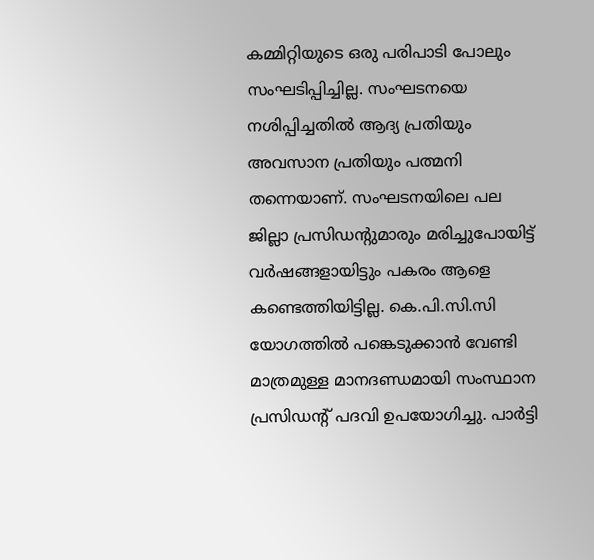കമ്മിറ്റിയുടെ ഒരു പരിപാടി പോലും സംഘടിപ്പിച്ചില്ല. സംഘടനയെ നശിപ്പിച്ചതില്‍ ആദ്യ പ്രതിയും അവസാന പ്രതിയും പത്മനി തന്നെയാണ്. സംഘടനയിലെ പല ജില്ലാ പ്രസിഡന്റുമാരും മരിച്ചുപോയിട്ട് വര്‍ഷങ്ങളായിട്ടും പകരം ആളെ കണ്ടെത്തിയിട്ടില്ല. കെ.പി.സി.സി യോഗത്തില്‍ പങ്കെടുക്കാന്‍ വേണ്ടി മാത്രമുള്ള മാനദണ്ഡമായി സംസ്ഥാന പ്രസിഡന്റ് പദവി ഉപയോഗിച്ചു. പാര്‍ട്ടി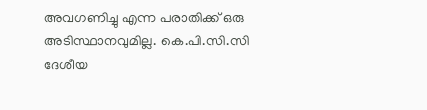അവഗണിച്ചു എന്ന പരാതിക്ക് ഒരു അടിസ്ഥാനവുമില്ല. കെ.പി.സി.സി ദേശീയ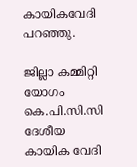കായികവേദി പറഞ്ഞു.

ജില്ലാ കമ്മിറ്റി യോഗം കെ.പി.സി.സി ദേശീയ കായിക വേദി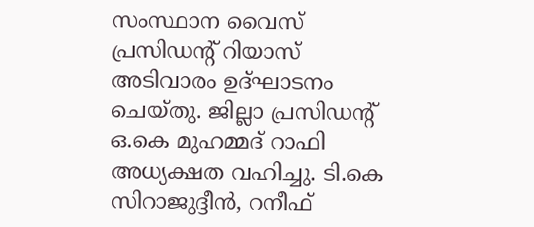സംസ്ഥാന വൈസ് പ്രസിഡന്റ് റിയാസ് അടിവാരം ഉദ്ഘാടനം ചെയ്തു. ജില്ലാ പ്രസിഡന്റ് ഒ.കെ മുഹമ്മദ് റാഫി അധ്യക്ഷത വഹിച്ചു. ടി.കെ സിറാജുദ്ദീന്‍, റനീഫ്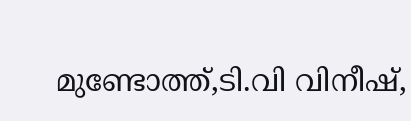മുണ്ടോത്ത്,ടി.വി വിനീഷ്,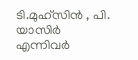ടി.മുഹ്‌സിന്‍ , പി. യാസിര്‍ എന്നിവര്‍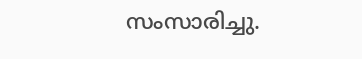സംസാരിച്ചു.